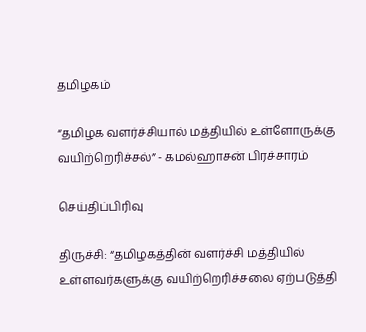தமிழகம்

“தமிழக வளர்ச்சியால் மத்தியில் உள்ளோருக்கு வயிற்றெரிச்சல்” - கமல்ஹாசன் பிரச்சாரம்

செய்திப்பிரிவு

திருச்சி: “தமிழகத்தின் வளர்ச்சி மத்தியில் உள்ளவர்களுக்கு வயிற்றெரிச்சலை ஏற்படுத்தி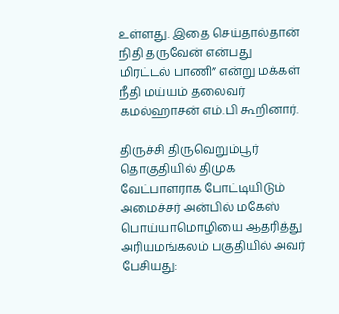உள்ளது. இதை செய்தால்தான் நிதி தருவேன் என்பது மிரட்டல் பாணி” என்று மக்கள் நீதி மய்யம் தலைவர் கமல்ஹாசன் எம்.பி கூறினார்.

திருச்சி திருவெறும்பூர் தொகுதியில் திமுக வேட்பாளராக போட்டியிடும் அமைச்சர் அன்பில் மகேஸ் பொய்யாமொழியை ஆதரித்து அரியமங்கலம் பகுதியில் அவர் பேசியது: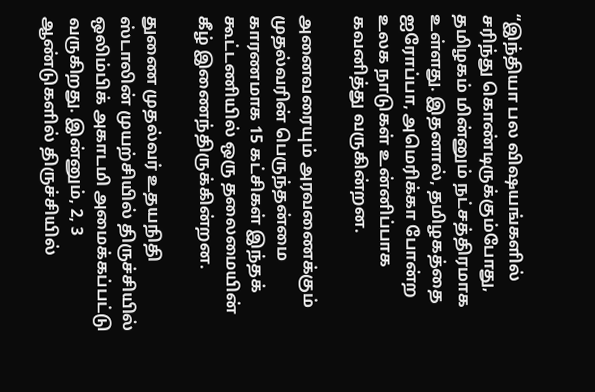“இந்தியா பல விஷயங்களில் சரிந்து கொண்டிருக்கும்போது, தமிழகம் மின்னும் நட்சத்திரமாக உள்ளது. இதனால், தமிழகத்தை ஐரோப்பா, அமெரிக்கா போன்ற உலக நாடுகள் உன்னிப்பாக கவனித்து வருகின்றன.

அனைவரையும் அரவணைக்கும் முதல்வரின் பெருந்தன்மை காரணமாக 15 கட்சிகள் இந்தக் கூட்டணியில் ஒரு தலைமையின் கீழ் இணைந்திருக்கின்றன.

துணை முதல்வர் உதயநிதி ஸ்டாலின் முயற்சியில் திருச்சியில் ஒலிம்பிக் அகாடமி அமைக்கப்பட்டு வருகிறது. இன்னும், 2, 3 ஆண்டுகளில் திருச்சியில்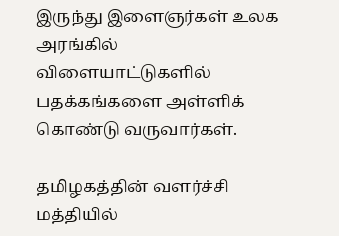இருந்து இளைஞர்கள் உலக அரங்கில் விளையாட்டுகளில் பதக்கங்களை அள்ளிக் கொண்டு வருவார்கள்.

தமிழகத்தின் வளர்ச்சி மத்தியில்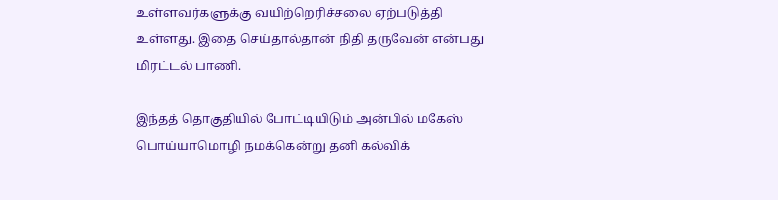உள்ளவர்களுக்கு வயிற்றெரிச்சலை ஏற்படுத்தி உள்ளது. இதை செய்தால்தான் நிதி தருவேன் என்பது மிரட்டல் பாணி.

இந்தத் தொகுதியில் போட்டியிடும் அன்பில் மகேஸ் பொய்யாமொழி நமக்கென்று தனி கல்விக்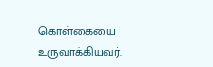கொள்கையை உருவாக்கியவர்.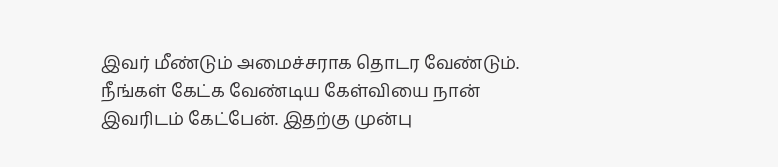இவர் மீண்டும் அமைச்சராக தொடர வேண்டும். நீங்கள் கேட்க வேண்டிய கேள்வியை நான் இவரிடம் கேட்பேன். இதற்கு முன்பு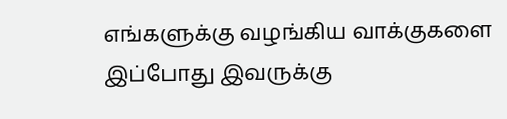எங்களுக்கு வழங்கிய வாக்குகளை இப்போது இவருக்கு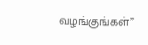வழங்குங்கள்”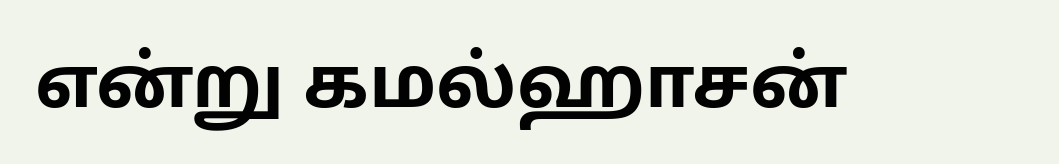என்று கமல்ஹாசன்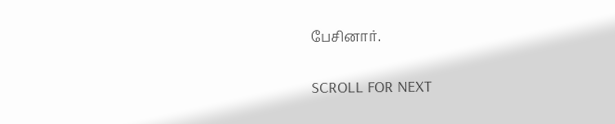பேசினார்.

SCROLL FOR NEXT